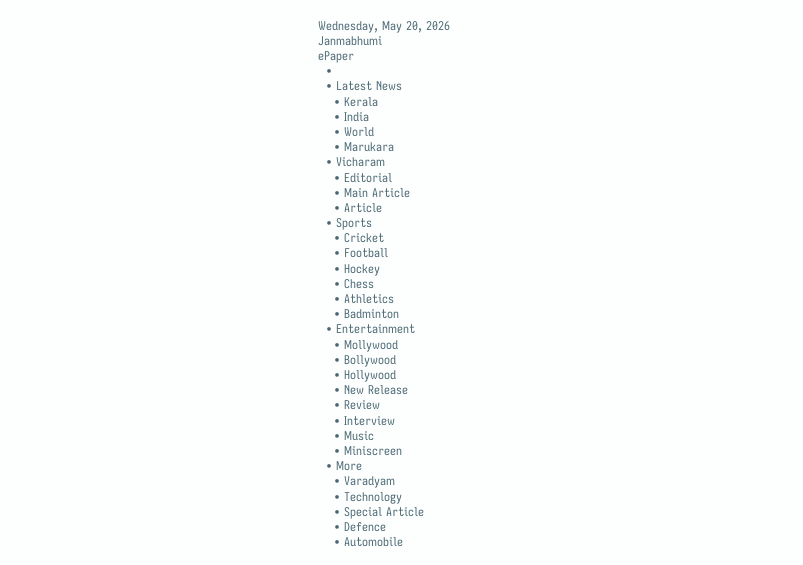Wednesday, May 20, 2026
Janmabhumi
ePaper
  •
  • Latest News
    • Kerala
    • India
    • World
    • Marukara
  • Vicharam
    • Editorial
    • Main Article
    • Article
  • Sports
    • Cricket
    • Football
    • Hockey
    • Chess
    • Athletics
    • Badminton
  • Entertainment
    • Mollywood
    • Bollywood
    • Hollywood
    • New Release
    • Review
    • Interview
    • Music
    • Miniscreen
  • More
    • Varadyam
    • Technology
    • Special Article
    • Defence
    • Automobile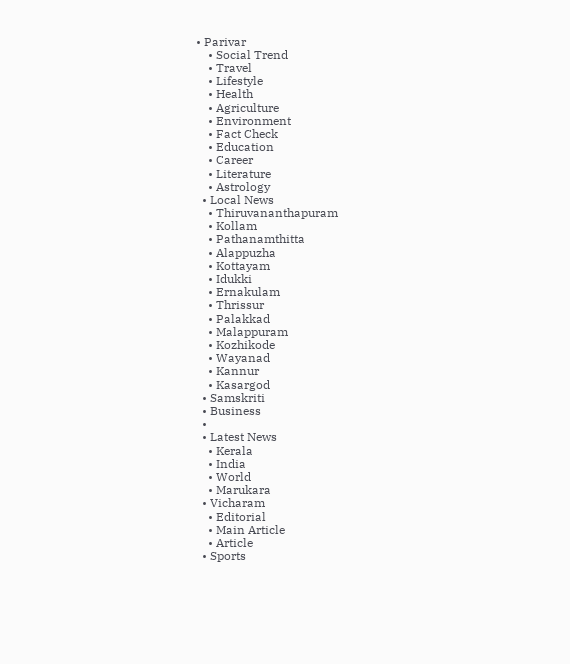• Parivar
    • Social Trend
    • Travel
    • Lifestyle
    • Health
    • Agriculture
    • Environment
    • Fact Check
    • Education
    • Career
    • Literature
    • Astrology
  • Local News
    • Thiruvananthapuram
    • Kollam
    • Pathanamthitta
    • Alappuzha
    • Kottayam
    • Idukki
    • Ernakulam
    • Thrissur
    • Palakkad
    • Malappuram
    • Kozhikode
    • Wayanad
    • Kannur
    • Kasargod
  • Samskriti
  • Business
  •
  • Latest News
    • Kerala
    • India
    • World
    • Marukara
  • Vicharam
    • Editorial
    • Main Article
    • Article
  • Sports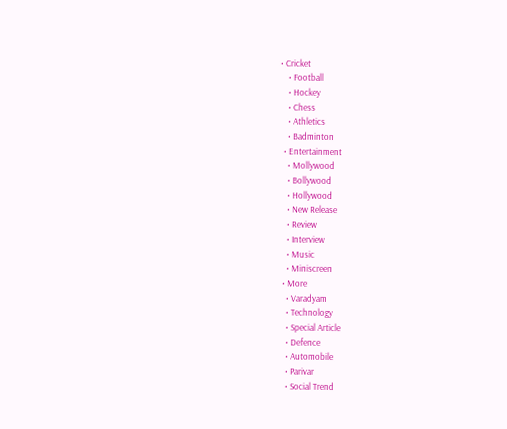• Cricket
    • Football
    • Hockey
    • Chess
    • Athletics
    • Badminton
  • Entertainment
    • Mollywood
    • Bollywood
    • Hollywood
    • New Release
    • Review
    • Interview
    • Music
    • Miniscreen
  • More
    • Varadyam
    • Technology
    • Special Article
    • Defence
    • Automobile
    • Parivar
    • Social Trend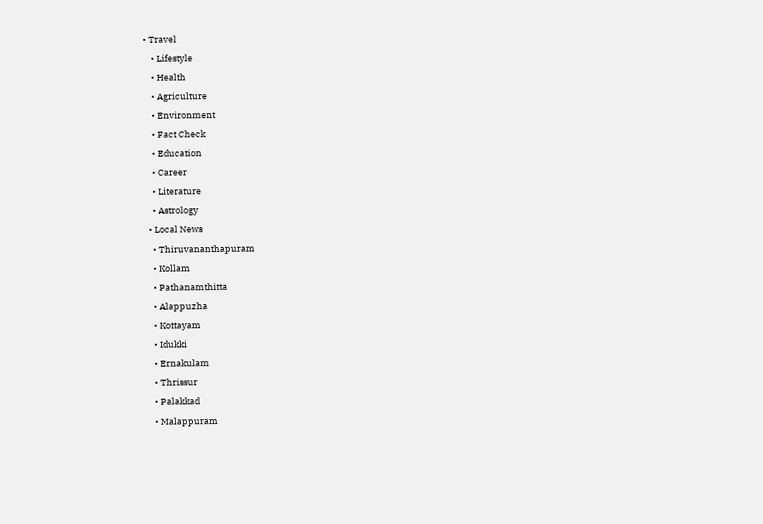• Travel
    • Lifestyle
    • Health
    • Agriculture
    • Environment
    • Fact Check
    • Education
    • Career
    • Literature
    • Astrology
  • Local News
    • Thiruvananthapuram
    • Kollam
    • Pathanamthitta
    • Alappuzha
    • Kottayam
    • Idukki
    • Ernakulam
    • Thrissur
    • Palakkad
    • Malappuram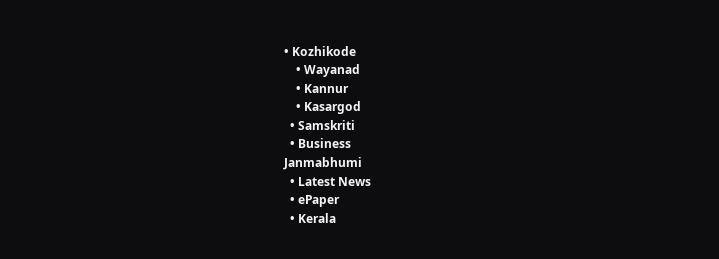• Kozhikode
    • Wayanad
    • Kannur
    • Kasargod
  • Samskriti
  • Business
Janmabhumi
  • Latest News
  • ePaper
  • Kerala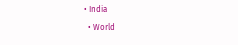• India
  • World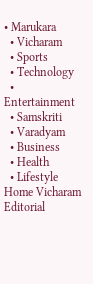• Marukara
  • Vicharam
  • Sports
  • Technology
  • Entertainment
  • Samskriti
  • Varadyam
  • Business
  • Health
  • Lifestyle
Home Vicharam Editorial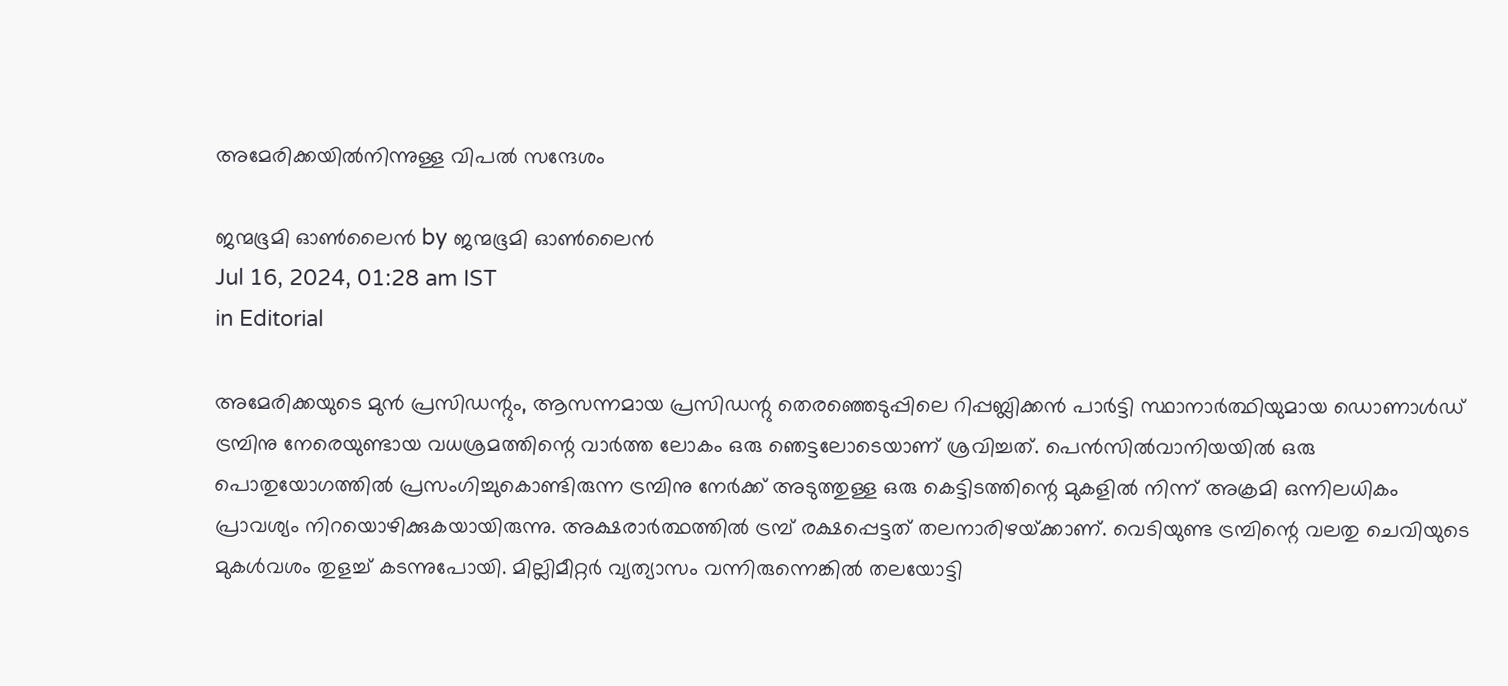അമേരിക്കയില്‍നിന്നുള്ള വിപല്‍ സന്ദേശം

ജന്മഭൂമി ഓണ്‍ലൈന്‍ by ജന്മഭൂമി ഓണ്‍ലൈന്‍
Jul 16, 2024, 01:28 am IST
in Editorial

അമേരിക്കയുടെ മുന്‍ പ്രസിഡന്റും, ആസന്നമായ പ്രസിഡന്റു തെരഞ്ഞെടുപ്പിലെ റിപ്പബ്ലിക്കന്‍ പാര്‍ട്ടി സ്ഥാനാര്‍ത്ഥിയുമായ ഡൊണാള്‍ഡ് ട്രമ്പിനു നേരെയുണ്ടായ വധശ്രമത്തിന്റെ വാര്‍ത്ത ലോകം ഒരു ഞെട്ടലോടെയാണ് ശ്രവിച്ചത്. പെന്‍സില്‍വാനിയയില്‍ ഒരു പൊതുയോഗത്തില്‍ പ്രസംഗിച്ചുകൊണ്ടിരുന്ന ട്രമ്പിനു നേര്‍ക്ക് അടുത്തുള്ള ഒരു കെട്ടിടത്തിന്റെ മുകളില്‍ നിന്ന് അക്രമി ഒന്നിലധികം പ്രാവശ്യം നിറയൊഴിക്കുകയായിരുന്നു. അക്ഷരാര്‍ത്ഥത്തില്‍ ട്രമ്പ് രക്ഷപ്പെട്ടത് തലനാരിഴയ്‌ക്കാണ്. വെടിയുണ്ട ട്രമ്പിന്റെ വലതു ചെവിയുടെ മുകള്‍വശം തുളച്ച് കടന്നുപോയി. മില്ലിമീറ്റര്‍ വ്യത്യാസം വന്നിരുന്നെങ്കില്‍ തലയോട്ടി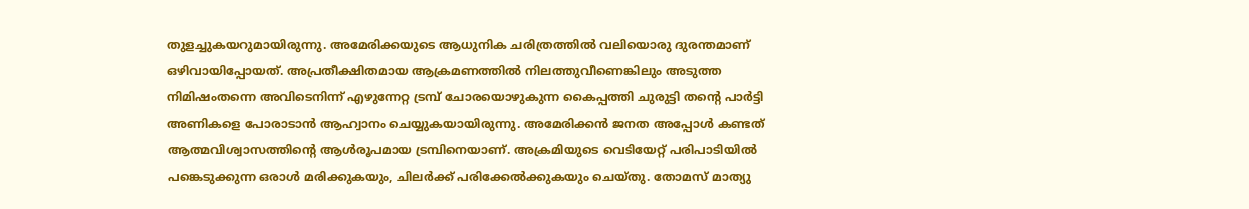തുളച്ചുകയറുമായിരുന്നു. അമേരിക്കയുടെ ആധുനിക ചരിത്രത്തില്‍ വലിയൊരു ദുരന്തമാണ് ഒഴിവായിപ്പോയത്. അപ്രതീക്ഷിതമായ ആക്രമണത്തില്‍ നിലത്തുവീണെങ്കിലും അടുത്ത നിമിഷംതന്നെ അവിടെനിന്ന് എഴുന്നേറ്റ ട്രമ്പ് ചോരയൊഴുകുന്ന കൈപ്പത്തി ചുരുട്ടി തന്റെ പാര്‍ട്ടി അണികളെ പോരാടാന്‍ ആഹ്വാനം ചെയ്യുകയായിരുന്നു. അമേരിക്കന്‍ ജനത അപ്പോള്‍ കണ്ടത് ആത്മവിശ്വാസത്തിന്റെ ആള്‍രൂപമായ ട്രമ്പിനെയാണ്. അക്രമിയുടെ വെടിയേറ്റ് പരിപാടിയില്‍ പങ്കെടുക്കുന്ന ഒരാള്‍ മരിക്കുകയും, ചിലര്‍ക്ക് പരിക്കേല്‍ക്കുകയും ചെയ്തു. തോമസ് മാത്യു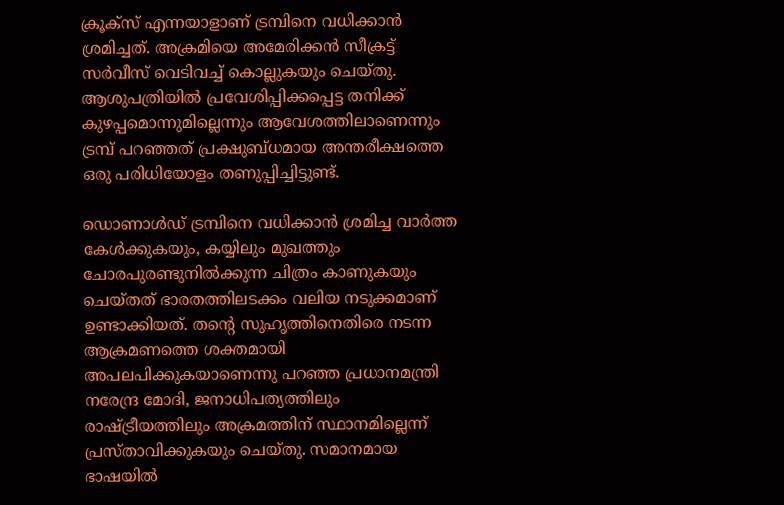ക്രൂക്‌സ് എന്നയാളാണ് ട്രമ്പിനെ വധിക്കാന്‍ ശ്രമിച്ചത്. അക്രമിയെ അമേരിക്കന്‍ സീക്രട്ട് സര്‍വീസ് വെടിവച്ച് കൊല്ലുകയും ചെയ്തു. ആശുപത്രിയില്‍ പ്രവേശിപ്പിക്കപ്പെട്ട തനിക്ക് കുഴപ്പമൊന്നുമില്ലെന്നും ആവേശത്തിലാണെന്നും ട്രമ്പ് പറഞ്ഞത് പ്രക്ഷുബ്ധമായ അന്തരീക്ഷത്തെ ഒരു പരിധിയോളം തണുപ്പിച്ചിട്ടുണ്ട്.

ഡൊണാള്‍ഡ് ട്രമ്പിനെ വധിക്കാന്‍ ശ്രമിച്ച വാര്‍ത്ത കേള്‍ക്കുകയും, കയ്യിലും മുഖത്തും ചോരപുരണ്ടുനില്‍ക്കുന്ന ചിത്രം കാണുകയും ചെയ്തത് ഭാരതത്തിലടക്കം വലിയ നടുക്കമാണ് ഉണ്ടാക്കിയത്. തന്റെ സുഹൃത്തിനെതിരെ നടന്ന ആക്രമണത്തെ ശക്തമായി അപലപിക്കുകയാണെന്നു പറഞ്ഞ പ്രധാനമന്ത്രി നരേന്ദ്ര മോദി, ജനാധിപത്യത്തിലും രാഷ്‌ട്രീയത്തിലും അക്രമത്തിന് സ്ഥാനമില്ലെന്ന് പ്രസ്താവിക്കുകയും ചെയ്തു. സമാനമായ ഭാഷയില്‍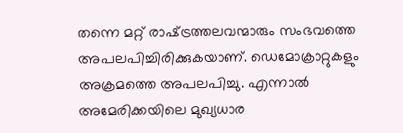തന്നെ മറ്റ് രാഷ്‌ട്രത്തലവന്മാരും സംഭവത്തെ അപലപിച്ചിരിക്കുകയാണ്. ഡെമോക്രാറ്റുകളും അക്രമത്തെ അപലപിച്ചു. എന്നാല്‍ അമേരിക്കയിലെ മുഖ്യധാര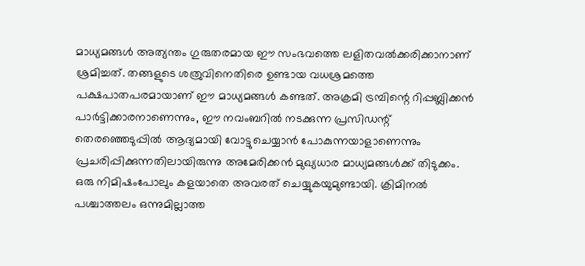മാധ്യമങ്ങള്‍ അത്യന്തം ഗുരുതരമായ ഈ സംഭവത്തെ ലളിതവല്‍ക്കരിക്കാനാണ് ശ്രമിച്ചത്. തങ്ങളുടെ ശത്രുവിനെതിരെ ഉണ്ടായ വധശ്രമത്തെ പക്ഷപാതപരമായാണ് ഈ മാധ്യമങ്ങള്‍ കണ്ടത്. അക്രമി ട്രമ്പിന്റെ റിപ്പബ്ലിക്കന്‍ പാര്‍ട്ടിക്കാരനാണെന്നും, ഈ നവംബറില്‍ നടക്കുന്ന പ്രസിഡന്റ് തെരഞ്ഞെടുപ്പില്‍ ആദ്യമായി വോട്ടുചെയ്യാന്‍ പോകുന്നയാളാണെന്നും പ്രചരിപ്പിക്കുന്നതിലായിരുന്നു അമേരിക്കന്‍ മുഖ്യധാര മാധ്യമങ്ങള്‍ക്ക് തിടുക്കം. ഒരു നിമിഷംപോലും കളയാതെ അവരത് ചെയ്യുകയുമുണ്ടായി. ക്രിമിനല്‍ പശ്ചാത്തലം ഒന്നുമില്ലാത്ത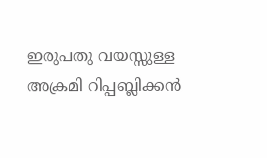ഇരുപതു വയസ്സുള്ള അക്രമി റിപ്പബ്ലിക്കന്‍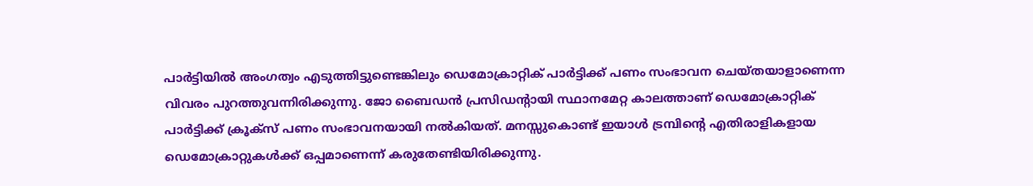പാര്‍ട്ടിയില്‍ അംഗത്വം എടുത്തിട്ടുണ്ടെങ്കിലും ഡെമോക്രാറ്റിക് പാര്‍ട്ടിക്ക് പണം സംഭാവന ചെയ്തയാളാണെന്ന വിവരം പുറത്തുവന്നിരിക്കുന്നു. ജോ ബൈഡന്‍ പ്രസിഡന്റായി സ്ഥാനമേറ്റ കാലത്താണ് ഡെമോക്രാറ്റിക് പാര്‍ട്ടിക്ക് ക്രൂക്‌സ് പണം സംഭാവനയായി നല്‍കിയത്. മനസ്സുകൊണ്ട് ഇയാള്‍ ട്രമ്പിന്റെ എതിരാളികളായ ഡെമോക്രാറ്റുകള്‍ക്ക് ഒപ്പമാണെന്ന് കരുതേണ്ടിയിരിക്കുന്നു.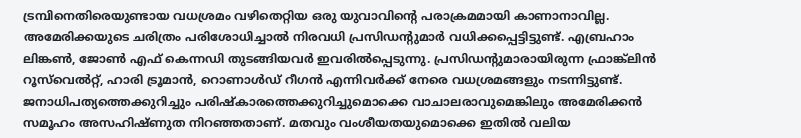ട്രമ്പിനെതിരെയുണ്ടായ വധശ്രമം വഴിതെറ്റിയ ഒരു യുവാവിന്റെ പരാക്രമമായി കാണാനാവില്ല. അമേരിക്കയുടെ ചരിത്രം പരിശോധിച്ചാല്‍ നിരവധി പ്രസിഡന്റുമാര്‍ വധിക്കപ്പെട്ടിട്ടുണ്ട്. എബ്രഹാം ലിങ്കണ്‍, ജോണ്‍ എഫ് കെന്നഡി തുടങ്ങിയവര്‍ ഇവരില്‍പ്പെടുന്നു. പ്രസിഡന്റുമാരായിരുന്ന ഫ്രാങ്ക്‌ലിന്‍ റൂസ്‌വെല്‍റ്റ്, ഹാരി ട്രൂമാന്‍, റൊണാള്‍ഡ് റീഗന്‍ എന്നിവര്‍ക്ക് നേരെ വധശ്രമങ്ങളും നടന്നിട്ടുണ്ട്. ജനാധിപത്യത്തെക്കുറിച്ചും പരിഷ്‌കാരത്തെക്കുറിച്ചുമൊക്കെ വാചാലരാവുമെങ്കിലും അമേരിക്കന്‍ സമൂഹം അസഹിഷ്ണുത നിറഞ്ഞതാണ്. മതവും വംശീയതയുമൊക്കെ ഇതില്‍ വലിയ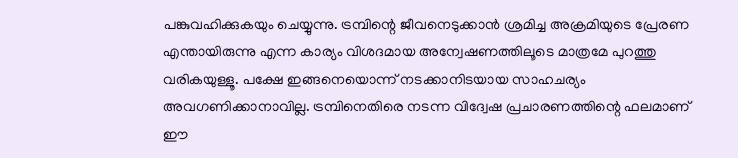പങ്കുവഹിക്കുകയും ചെയ്യുന്നു. ട്രമ്പിന്റെ ജീവനെടുക്കാന്‍ ശ്രമിച്ച അക്രമിയുടെ പ്രേരണ എന്തായിരുന്നു എന്ന കാര്യം വിശദമായ അന്വേഷണത്തിലൂടെ മാത്രമേ പുറത്തു വരികയുള്ളൂ. പക്ഷേ ഇങ്ങനെയൊന്ന് നടക്കാനിടയായ സാഹചര്യം അവഗണിക്കാനാവില്ല. ട്രമ്പിനെതിരെ നടന്ന വിദ്വേഷ പ്രചാരണത്തിന്റെ ഫലമാണ് ഈ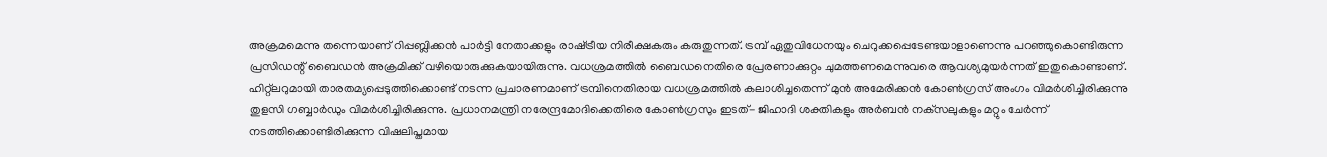അക്രമമെന്നു തന്നെയാണ് റിപ്പബ്ലിക്കന്‍ പാര്‍ട്ടി നേതാക്കളും രാഷ്‌ട്രീയ നിരീക്ഷകരും കരുതുന്നത്. ട്രമ്പ് ഏതുവിധേനയും ചെറുക്കപ്പെടേണ്ടയാളാണെന്നു പറഞ്ഞുകൊണ്ടിരുന്ന പ്രസിഡന്റ് ബൈഡന്‍ അക്രമിക്ക് വഴിയൊരുക്കുകയായിരുന്നു. വധശ്രമത്തില്‍ ബൈഡനെതിരെ പ്രേരണാക്കുറ്റം ചുമത്തണമെന്നുവരെ ആവശ്യമുയര്‍ന്നത് ഇതുകൊണ്ടാണ്. ഹിറ്റ്‌ലറുമായി താരതമ്യപ്പെടുത്തിക്കൊണ്ട് നടന്ന പ്രചാരണമാണ് ട്രമ്പിനെതിരായ വധശ്രമത്തില്‍ കലാശിച്ചതെന്ന് മുന്‍ അമേരിക്കന്‍ കോണ്‍ഗ്രസ് അംഗം വിമര്‍ശിച്ചിരിക്കുന്നു തുളസി ഗബ്ബാര്‍ഡും വിമര്‍ശിച്ചിരിക്കുന്നു. പ്രധാനമന്ത്രി നരേന്ദ്രമോദിക്കെതിരെ കോണ്‍ഗ്രസും ഇടത്- ജിഹാദി ശക്തികളും അര്‍ബന്‍ നക്‌സലുകളും മറ്റും ചേര്‍ന്ന് നടത്തിക്കൊണ്ടിരിക്കുന്ന വിഷലിപ്തമായ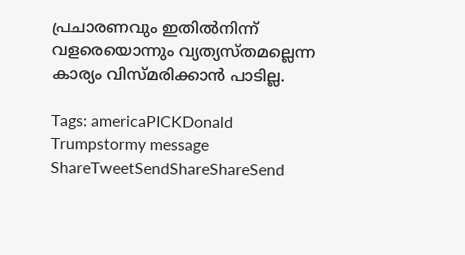പ്രചാരണവും ഇതില്‍നിന്ന് വളരെയൊന്നും വ്യത്യസ്തമല്ലെന്ന കാര്യം വിസ്മരിക്കാന്‍ പാടില്ല.

Tags: americaPICKDonald Trumpstormy message
ShareTweetSendShareShareSend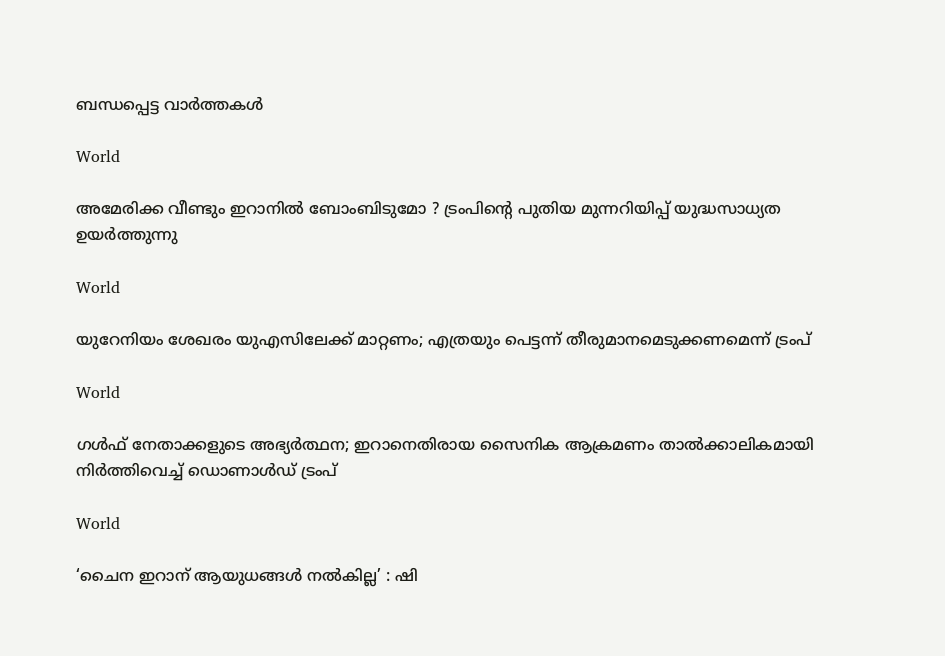ബന്ധപ്പെട്ട വാര്‍ത്തകള്‍

World

അമേരിക്ക വീണ്ടും ഇറാനിൽ ബോംബിടുമോ ? ട്രംപിന്റെ പുതിയ മുന്നറിയിപ്പ് യുദ്ധസാധ്യത ഉയർത്തുന്നു

World

യുറേനിയം ശേഖരം യുഎസിലേക്ക് മാറ്റണം; എത്രയും പെട്ടന്ന് തീരുമാനമെടുക്കണമെന്ന് ട്രംപ്

World

ഗൾഫ് നേതാക്കളുടെ അഭ്യർത്ഥന; ഇറാനെതിരായ സൈനിക ആക്രമണം താൽക്കാലികമായി നിർത്തിവെച്ച് ഡൊണാൾഡ് ട്രംപ്

World

‘ചൈന ഇറാന് ആയുധങ്ങൾ നൽകില്ല’ : ഷി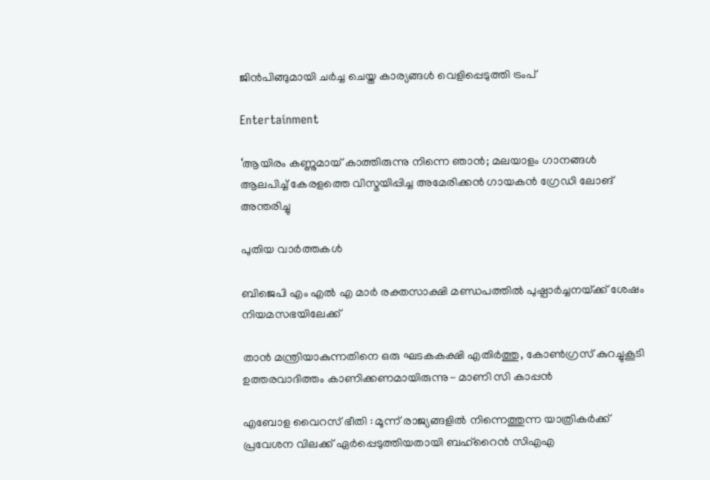ജിൻപിങ്ങുമായി ചർച്ച ചെയ്ത കാര്യങ്ങൾ വെളിപ്പെടുത്തി ട്രംപ്

Entertainment

‘ആയിരം കണ്ണുമായ് കാത്തിരുന്നു നിന്നെ ഞാൻ; മലയാളം ഗാനങ്ങള്‍ ആലപിച്ച് കേരളത്തെ വിസ്മയിപ്പിച്ച അമേരിക്കന്‍ ഗായകന്‍ ഗ്രേഡി ലോങ് അന്തരിച്ചു

പുതിയ വാര്‍ത്തകള്‍

ബിജെപി എം എല്‍ എ മാര്‍ രക്തസാക്ഷി മണ്ഡപത്തില്‍ പുഷ്പാര്‍ച്ചനയ്‌ക്ക് ശേഷം നിയമസഭയിലേക്ക്

താന്‍ മന്ത്രിയാകുന്നതിനെ ഒരു ഘടകകക്ഷി എതിര്‍ത്തു, കോണ്‍ഗ്രസ് കുറച്ചുകൂടി ഉത്തരവാദിത്തം കാണിക്കണമായിരുന്നു- മാണി സി കാപ്പന്‍

എബോള വൈറസ് ഭീതി : മൂന്ന് രാജ്യങ്ങളിൽ നിന്നെത്തുന്ന യാത്രികർക്ക് പ്രവേശന വിലക്ക് ഏർപ്പെടുത്തിയതായി ബഹ്‌റൈൻ സിഎഎ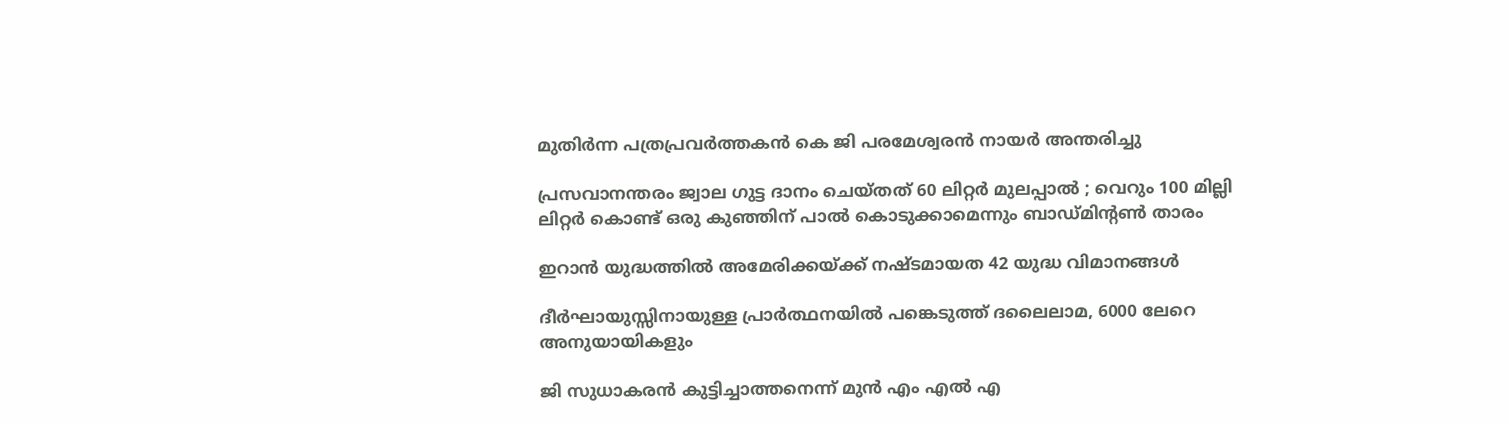മുതിര്‍ന്ന പത്രപ്രവര്‍ത്തകന്‍ കെ ജി പരമേശ്വരന്‍ നായര്‍ അന്തരിച്ചു

പ്രസവാനന്തരം ജ്വാല ഗുട്ട ദാനം ചെയ്തത് 60 ലിറ്റർ മുലപ്പാൽ ; വെറും 100 മില്ലി ലിറ്റർ കൊണ്ട് ഒരു കുഞ്ഞിന് പാൽ കൊടുക്കാമെന്നും ബാഡ്മിൻ്റൺ താരം

ഇറാൻ യുദ്ധത്തിൽ അമേരിക്കയ്‌ക്ക് നഷ്ടമായത 42 യുദ്ധ വിമാനങ്ങൾ

ദീർഘായുസ്സിനായുള്ള പ്രാർത്ഥനയിൽ പങ്കെടുത്ത് ദലൈലാമ, 6000 ലേറെ അനുയായികളും

ജി സുധാകരന്‍ കുട്ടിച്ചാത്തനെന്ന് മുന്‍ എം എല്‍ എ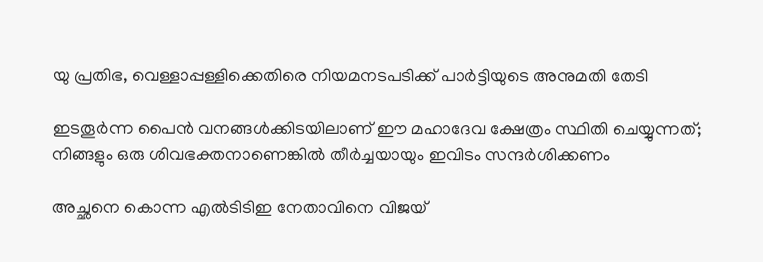യു പ്രതിഭ, വെള്ളാപ്പള്ളിക്കെതിരെ നിയമനടപടിക്ക് പാര്‍ട്ടിയുടെ അനുമതി തേടി

ഇടതൂർന്ന പൈൻ വനങ്ങൾക്കിടയിലാണ് ഈ മഹാദേവ ക്ഷേത്രം സ്ഥിതി ചെയ്യുന്നത്; നിങ്ങളും ഒരു ശിവഭക്തനാണെങ്കിൽ തീർച്ചയായും ഇവിടം സന്ദർശിക്കണം

അച്ഛനെ കൊന്ന എല്‍ടിടിഇ നേതാവിനെ വിജയ്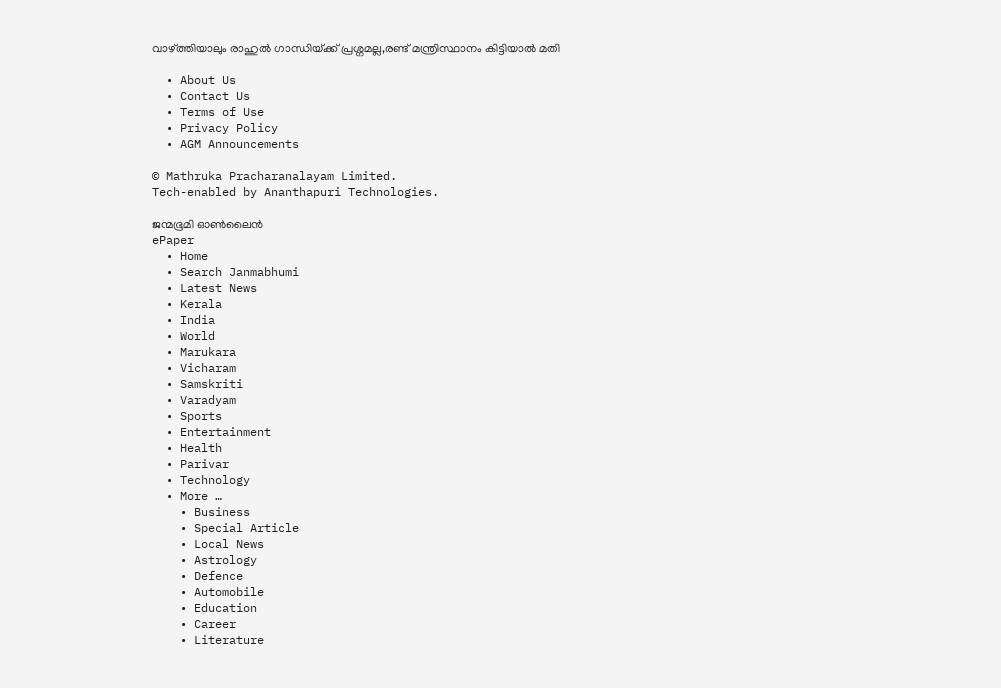വാഴ്‌ത്തിയാലും രാഹുല്‍ ഗാന്ധിയ്‌ക്ക് പ്രശ്നമല്ല,രണ്ട് മന്ത്രിസ്ഥാനം കിട്ടിയാല്‍ മതി

  • About Us
  • Contact Us
  • Terms of Use
  • Privacy Policy
  • AGM Announcements

© Mathruka Pracharanalayam Limited.
Tech-enabled by Ananthapuri Technologies.

ജന്മഭൂമി ഓണ്‍ലൈന്‍
ePaper
  • Home
  • Search Janmabhumi
  • Latest News
  • Kerala
  • India
  • World
  • Marukara
  • Vicharam
  • Samskriti
  • Varadyam
  • Sports
  • Entertainment
  • Health
  • Parivar
  • Technology
  • More …
    • Business
    • Special Article
    • Local News
    • Astrology
    • Defence
    • Automobile
    • Education
    • Career
    • Literature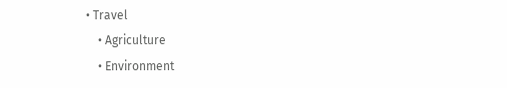• Travel
    • Agriculture
    • Environment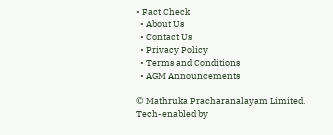• Fact Check
  • About Us
  • Contact Us
  • Privacy Policy
  • Terms and Conditions
  • AGM Announcements

© Mathruka Pracharanalayam Limited.
Tech-enabled by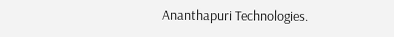Ananthapuri Technologies.